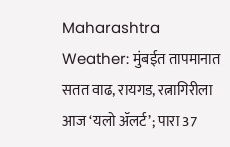Maharashtra Weather: मुंबईत तापमानात सतत वाढ, रायगड, रत्नागिरीला आज ‘यलो ॲलर्ट’; पारा 37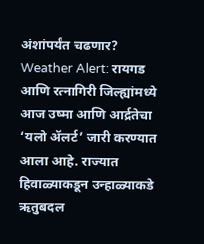अंशांपर्यंत चढणार?
Weather Alert: रायगड आणि रत्नागिरी जिल्ह्यांमध्ये आज उष्मा आणि आर्द्रतेचा ‘यलो ॲलर्ट’ जारी करण्यात आला आहे. राज्यात हिवाळ्याकडून उन्हाळ्याकडे ऋतुबदल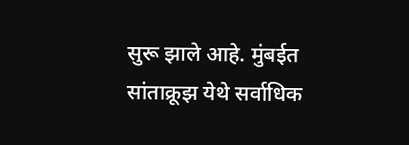सुरू झाले आहे. मुंबईत सांताक्रूझ येथे सर्वाधिक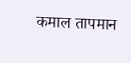कमाल तापमान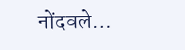नोंदवले…